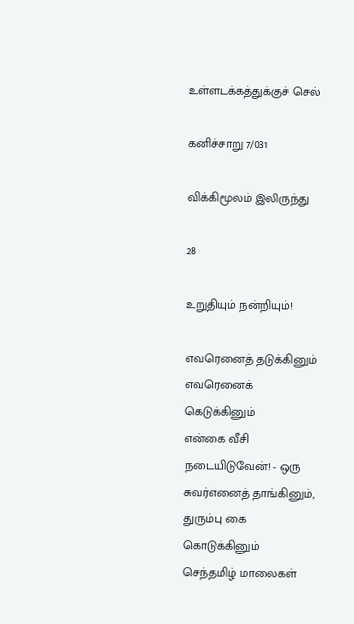உள்ளடக்கத்துக்குச் செல்

கனிச்சாறு 7/031

விக்கிமூலம் இலிருந்து

28

உறுதியும் நன்றியும்!

எவரெனைத் தடுக்கினும் எவரெனைக் கெடுக்கினும்
என்கை வீசி நடையிடுவேன்! - ஒரு
சுவர்எனைத் தாங்கினும், துரும்பு கை கொடுக்கினும்
செந்தமிழ் மாலைகள்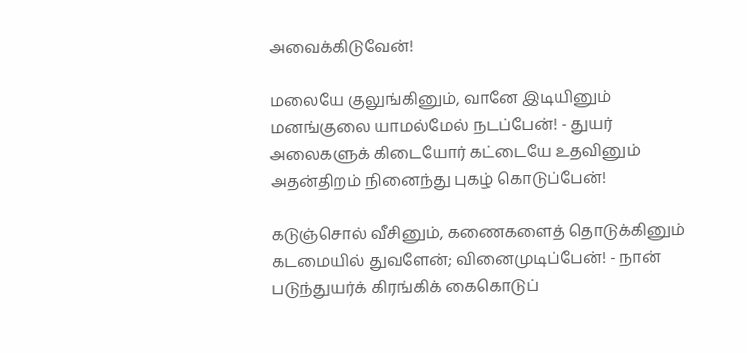அவைக்கிடுவேன்!

மலையே குலுங்கினும், வானே இடியினும்
மனங்குலை யாமல்மேல் நடப்பேன்! - துயர்
அலைகளுக் கிடையோர் கட்டையே உதவினும்
அதன்திறம் நினைந்து புகழ் கொடுப்பேன்!

கடுஞ்சொல் வீசினும், கணைகளைத் தொடுக்கினும்
கடமையில் துவளேன்; வினைமுடிப்பேன்! - நான்
படுந்துயர்க் கிரங்கிக் கைகொடுப்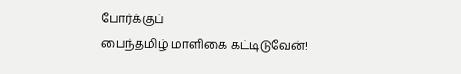போர்க்குப்
பைந்தமிழ் மாளிகை கட்டிடுவேன்!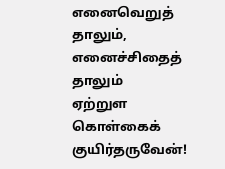எனைவெறுத் தாலும், எனைச்சிதைத் தாலும்
ஏற்றுள கொள்கைக் குயிர்தருவேன்!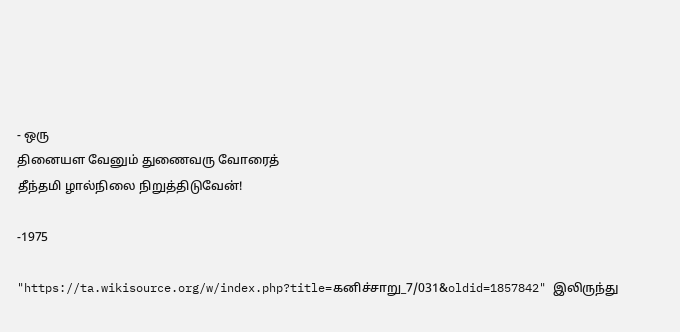- ஒரு
தினையள வேனும் துணைவரு வோரைத்
தீந்தமி ழால்நிலை நிறுத்திடுவேன்!

-1975

"https://ta.wikisource.org/w/index.php?title=கனிச்சாறு_7/031&oldid=1857842" இலிருந்து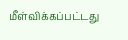மீள்விக்கப்பட்டது